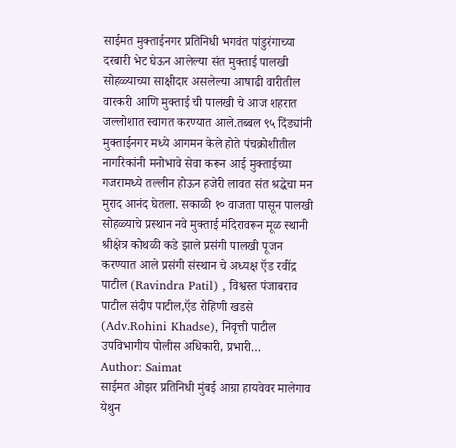साईमत मुक्ताईनगर प्रतिनिधी भगवंत पांडुरंगाच्या दरबारी भेट घेऊन आलेल्या संत मुक्ताई पालखी सोहळ्याच्या साक्षीदार असलेल्या आषाढी वारीतील वारकरी आणि मुक्ताई ची पालखी चे आज शहरात जल्लोशात स्वागत करण्यात आले.तब्बल ९५ दिंड्यांनी मुक्ताईनगर मध्ये आगमन केले होते पंचक्रोशीतील नागरिकांनी मनोभावे सेवा करून आई मुक्ताईच्या गजरामध्ये तल्लीन होऊन हजेरी लावत संत श्रद्धेचा मन मुराद आनंद घेतला. सकाळी १० वाजता पासून पालखी सोहळ्याचे प्रस्थान नवे मुक्ताई मंदिरावरून मूळ स्थानी श्रीक्षेत्र कोथळी कडे झाले प्रसंगी पालखी पूजन करण्यात आले प्रसंगी संस्थान चे अध्यक्ष ऍड रवींद्र पाटील (Ravindra Patil) , विश्वस्त पंजाबराव पाटील संदीप पाटील,ऍड रोहिणी खडसे (Adv.Rohini Khadse), निवृत्ती पाटील उपविभागीय पोलीस अधिकारी, प्रभारी…
Author: Saimat
साईमत ओझर प्रतिनिधी मुंबई आग्रा हायवेवर मालेगाव येथुन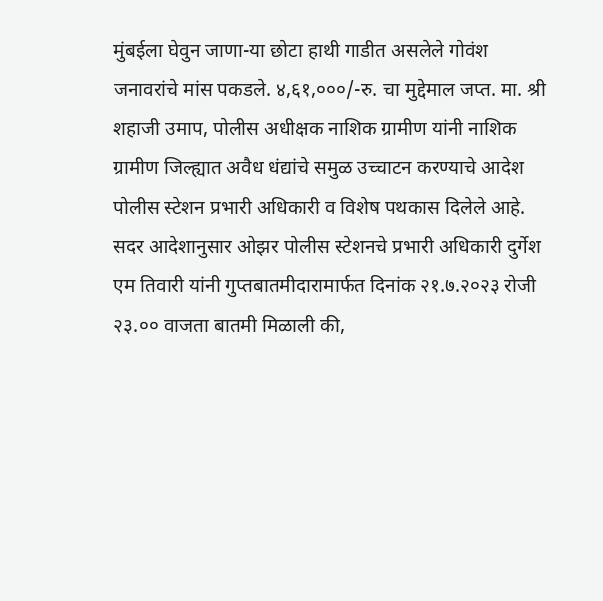मुंबईला घेवुन जाणा-या छोटा हाथी गाडीत असलेले गोवंश जनावरांचे मांस पकडले. ४,६१,०००/-रु. चा मुद्देमाल जप्त. मा. श्री शहाजी उमाप, पोलीस अधीक्षक नाशिक ग्रामीण यांनी नाशिक ग्रामीण जिल्ह्यात अवैध धंद्यांचे समुळ उच्चाटन करण्याचे आदेश पोलीस स्टेशन प्रभारी अधिकारी व विशेष पथकास दिलेले आहे. सदर आदेशानुसार ओझर पोलीस स्टेशनचे प्रभारी अधिकारी दुर्गेश एम तिवारी यांनी गुप्तबातमीदारामार्फत दिनांक २१.७.२०२३ रोजी २३.०० वाजता बातमी मिळाली की,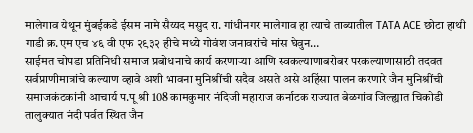मालेगाव येथून मुंबईकडे ईसम नामे सैय्यद मसुद रा. गांधीनगर मालेगाव हा त्याचे ताब्यातील TATA ACE छोटा हाथी गाडी क्र.एम एच ४६ वी एफ २९३२ हीचे मध्ये गोवंश जनावरांचे मांस घेवुन…
साईमत चोपडा प्रतिनिधी समाज प्रबोधनाचे कार्य करणाऱ्या आणि स्वकल्याणाबरोबर परकल्याणासाठी तदवत सर्वप्राणीमात्रांचे कल्याण व्हावे अशी भावना मुनिश्रींची सदैव असते असे अहिंसा पालन करणारे जैन मुनिश्रींची समाजकंटकांनी आचार्य प.पू श्री 108 कामकुमार नंदिजी महाराज कर्नाटक राज्यात बेळगांव जिल्ह्यात चिकोडी तालुक्यात नंदी पर्वत स्थित जैन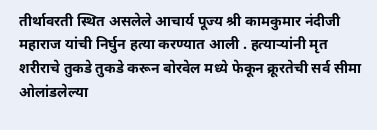तीर्थावरती स्थित असलेले आचार्य पूज्य श्री कामकुमार नंदीजी महाराज यांची निर्घुन हत्या करण्यात आली . हत्याऱ्यांनी मृत शरीराचे तुकडे तुकडे करून बोरवेल मध्ये फेकून क्रूरतेची सर्व सीमा ओलांडलेल्या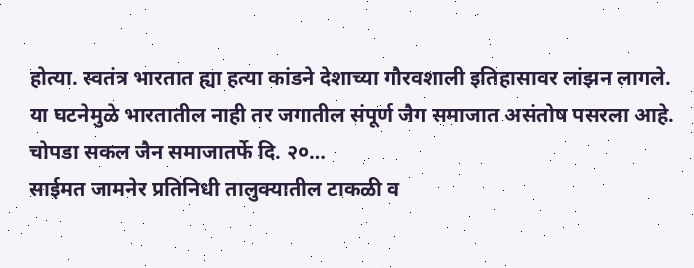होत्या. स्वतंत्र भारतात ह्या हत्या कांडने देशाच्या गौरवशाली इतिहासावर लांझन लागले. या घटनेमुळे भारतातील नाही तर जगातील संपूर्ण जैग समाजात असंतोष पसरला आहे. चोपडा सकल जैन समाजातर्फे दि. २०…
साईमत जामनेर प्रतिनिधी तालुक्यातील टाकळी व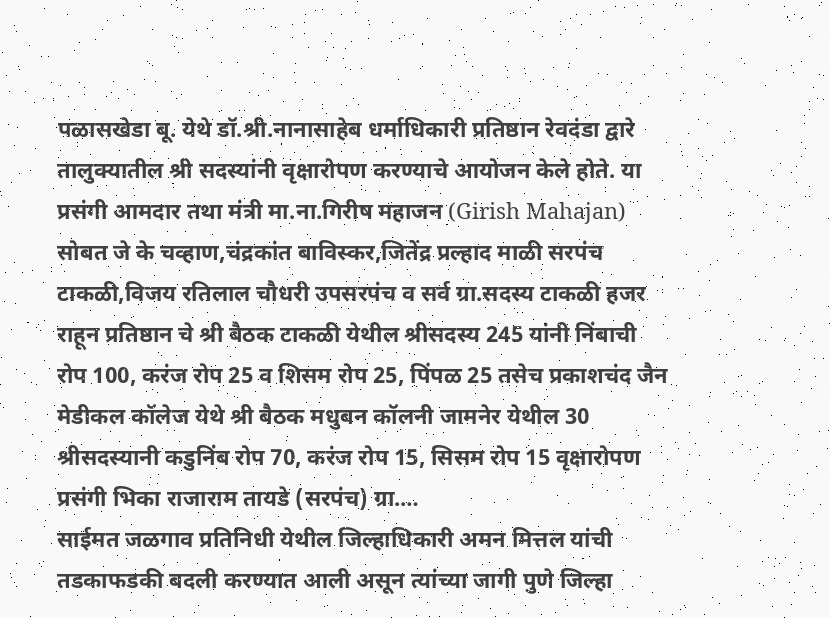पळासखेडा बू. येथे डॉ.श्री.नानासाहेब धर्माधिकारी प्रतिष्ठान रेवदंडा द्वारे तालुक्यातील श्री सदस्यांनी वृक्षारोपण करण्याचे आयोजन केले होते. या प्रसंगी आमदार तथा मंत्री मा.ना.गिरीष महाजन (Girish Mahajan) सोबत जे के चव्हाण,चंद्रकांत बाविस्कर,जितेंद्र प्रल्हाद माळी सरपंच टाकळी,विजय रतिलाल चौधरी उपसरपंच व सर्व ग्रा.सदस्य टाकळी हजर राहून प्रतिष्ठान चे श्री बैठक टाकळी येथील श्रीसदस्य 245 यांनी निंबाची रोप 100, करंज रोप 25 व शिसम रोप 25, पिंपळ 25 तसेच प्रकाशचंद जैन मेडीकल कॉलेज येथे श्री बैठक मधुबन कॉलनी जामनेर येथील 30 श्रीसदस्यानी कडुनिंब रोप 70, करंज रोप 15, सिसम रोप 15 वृक्षारोपण प्रसंगी भिका राजाराम तायडे (सरपंच) ग्रा.…
साईमत जळगाव प्रतिनिधी येथील जिल्हाधिकारी अमन मित्तल यांची तडकाफडकी बदली करण्यात आली असून त्यांच्या जागी पुणे जिल्हा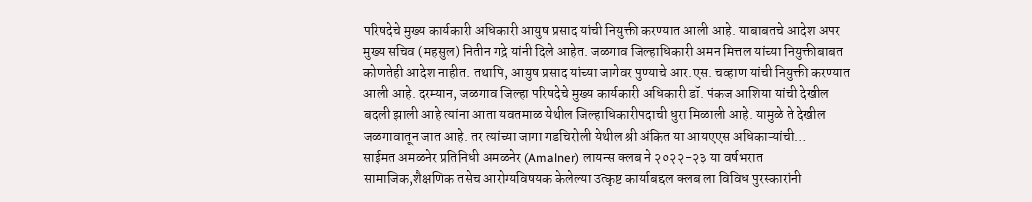परिषदेचे मुख्य कार्यकारी अधिकारी आयुष प्रसाद यांची नियुक्ती करण्यात आली आहे. याबाबतचे आदेश अपर मुख्य सचिव (महसुल) नितीन गद्रे यांनी दिले आहेत. जळगाव जिल्हाधिकारी अमन मित्तल यांच्या नियुक्तीबाबत कोणतेही आदेश नाहीत. तथापि, आयुष प्रसाद यांच्या जागेवर पुण्याचे आर.एस. चव्हाण यांची नियुक्ती करण्यात आली आहे. दरम्यान, जळगाव जिल्हा परिषदेचे मुख्य कार्यकारी अधिकारी डॉ. पंकज आशिया यांची देखील बदली झाली आहे त्यांना आता यवतमाळ येथील जिल्हाधिकारीपदाची धुरा मिळाली आहे. यामुळे ते देखील जळगावातून जात आहे. तर त्यांच्या जागा गडचिरोली येथील श्री अंकित या आयएएस अधिकाऱ्यांची…
साईमत अमळनेर प्रतिनिधी अमळनेर (Amalner) लायन्स क्लब ने २०२२-२३ या वर्षभरात सामाजिक,शैक्षणिक तसेच आरोग्यविषयक केलेल्या उत्कृष्ट कार्याबद्दल क्लब ला विविध पुरस्कारांनी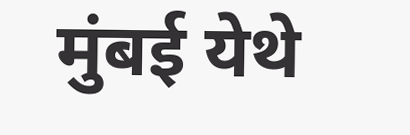मुंबई येथे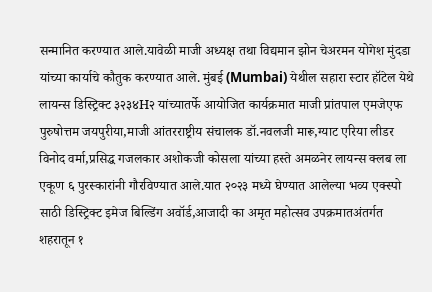सन्मानित करण्यात आले.यावेळी माजी अध्यक्ष तथा विद्यमान झोन चेअरमन योगेश मुंदडा यांच्या कार्याचे कौतुक करण्यात आले. मुंबई (Mumbai) येथील सहारा स्टार हॉटेल येथे लायन्स डिस्ट्रिक्ट ३२३४H२ यांच्यातर्फे आयोजित कार्यक्रमात माजी प्रांतपाल एमजेएफ पुरुषोत्तम जयपुरीया,माजी आंतरराष्ट्रीय संचालक डॉ.नवलजी मारू,ग्याट एरिया लीडर विनोद वर्मा,प्रसिद्ध गजलकार अशोकजी कोसला यांच्या हस्ते अमळनेर लायन्स क्लब ला एकूण ६ पुरस्कारांनी गौरविण्यात आले.यात २०२३ मध्ये घेण्यात आलेल्या भव्य एक्स्पो साठी डिस्ट्रिक्ट इमेज बिल्डिंग अवॉर्ड,आजादी का अमृत महोत्सव उपक्रमातअंतर्गत शहरातून १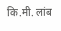कि.मी. लांब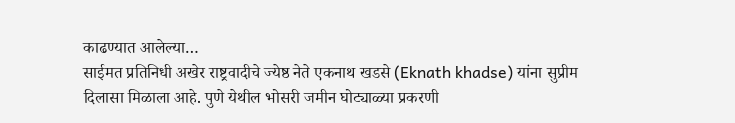काढण्यात आलेल्या…
साईमत प्रतिनिधी अखेर राष्ट्रवादीचे ज्येष्ठ नेते एकनाथ खडसे (Eknath khadse) यांना सुप्रीम दिलासा मिळाला आहे. पुणे येथील भोसरी जमीन घोट्याळ्या प्रकरणी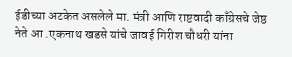ईडीच्या अटकेत असलेले मा. मंत्री आणि राष्टवादी काँग्रेसचे जेष्ठ नेते आ .एकनाथ खडसे यांचे जावई गिरीश चौधरी यांना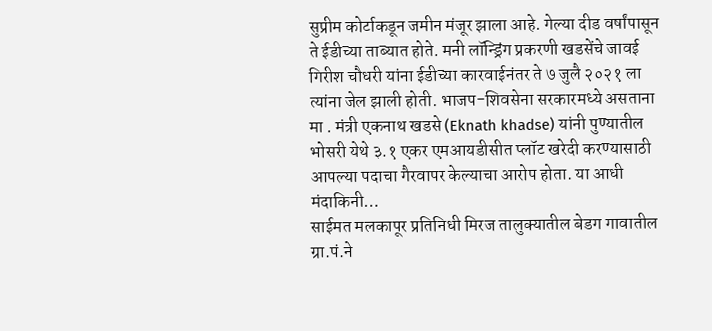सुप्रीम कोर्टाकडून जमीन मंजूर झाला आहे. गेल्या दीड वर्षांपासून ते ईडीच्या ताब्यात होते. मनी लॉन्ड्रिंग प्रकरणी खडसेंचे जावई गिरीश चौधरी यांना ईडीच्या कारवाईनंतर ते ७ जुलै २०२१ ला त्यांना जेल झाली होती. भाजप-शिवसेना सरकारमध्ये असताना मा . मंत्री एकनाथ खडसे (Eknath khadse) यांनी पुण्यातील भोसरी येथे ३.१ एकर एमआयडीसीत प्लॉट खरेदी करण्यासाठी आपल्या पदाचा गैरवापर केल्याचा आरोप होता. या आधी मंदाकिनी…
साईमत मलकापूर प्रतिनिधी मिरज तालुक्यातील बेडग गावातील ग्रा.पं.ने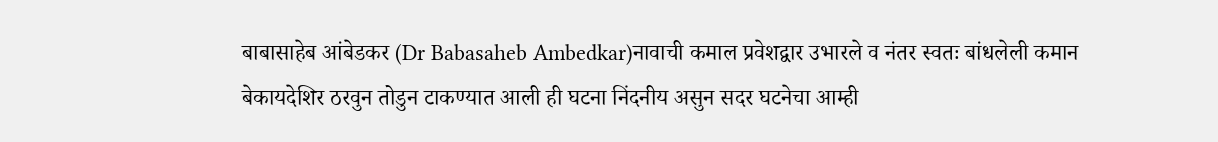बाबासाहेब आंबेडकर (Dr Babasaheb Ambedkar)नावाची कमाल प्रवेशद्वार उभारले व नंतर स्वतः बांधलेली कमान बेकायदेशिर ठरवुन तोडुन टाकण्यात आली ही घटना निंदनीय असुन सदर घटनेचा आम्ही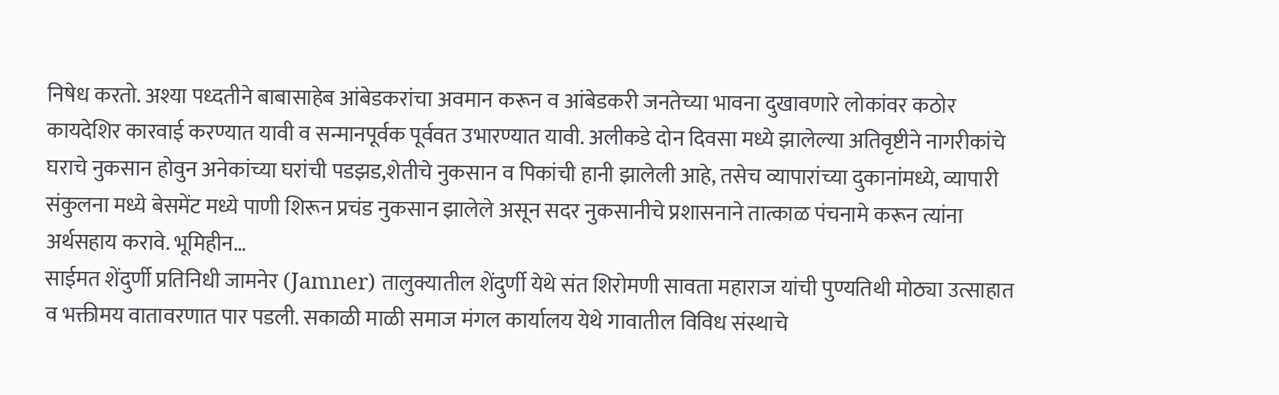निषेध करतो. अश्या पध्दतीने बाबासाहेब आंबेडकरांचा अवमान करून व आंबेडकरी जनतेच्या भावना दुखावणारे लोकांवर कठोर कायदेशिर कारवाई करण्यात यावी व सन्मानपूर्वक पूर्ववत उभारण्यात यावी. अलीकडे दोन दिवसा मध्ये झालेल्या अतिवृष्टीने नागरीकांचे घराचे नुकसान होवुन अनेकांच्या घरांची पडझड,शेतीचे नुकसान व पिकांची हानी झालेली आहे, तसेच व्यापारांच्या दुकानांमध्ये, व्यापारी संकुलना मध्ये बेसमेंट मध्ये पाणी शिरून प्रचंड नुकसान झालेले असून सदर नुकसानीचे प्रशासनाने तात्काळ पंचनामे करून त्यांना अर्थसहाय करावे. भूमिहीन…
साईमत शेंदुर्णी प्रतिनिधी जामनेर (Jamner) तालुक्यातील शेंदुर्णी येथे संत शिरोमणी सावता महाराज यांची पुण्यतिथी मोठ्या उत्साहात व भक्तीमय वातावरणात पार पडली. सकाळी माळी समाज मंगल कार्यालय येथे गावातील विविध संस्थाचे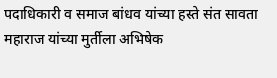पदाधिकारी व समाज बांधव यांच्या हस्ते संत सावता महाराज यांच्या मुर्तीला अभिषेक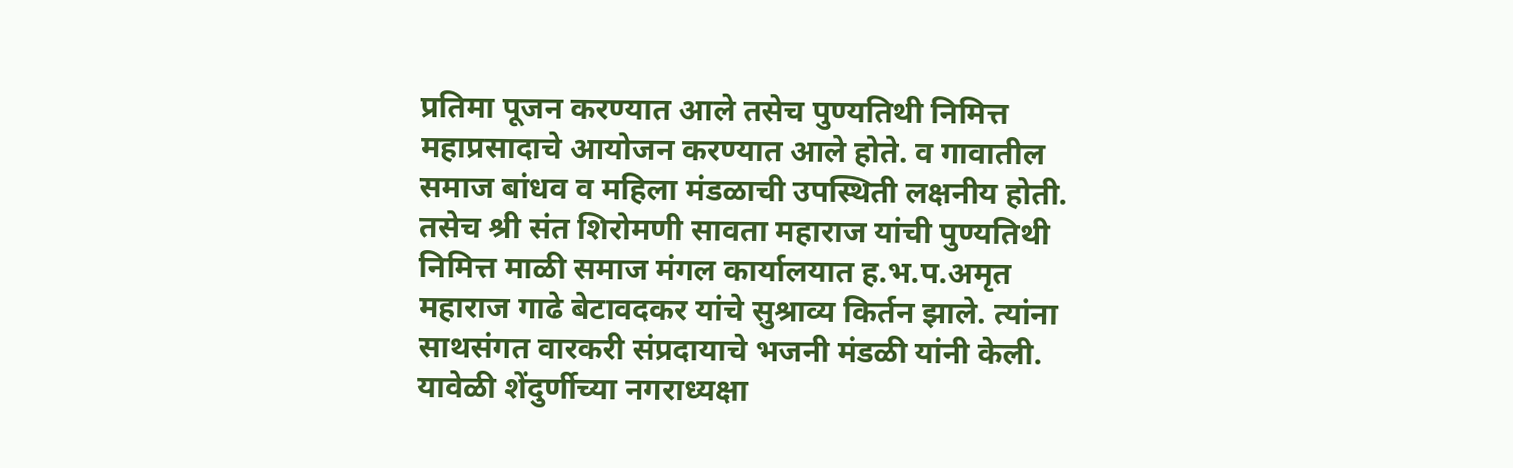प्रतिमा पूजन करण्यात आले तसेच पुण्यतिथी निमित्त महाप्रसादाचे आयोजन करण्यात आले होते. व गावातील समाज बांधव व महिला मंडळाची उपस्थिती लक्षनीय होती. तसेच श्री संत शिरोमणी सावता महाराज यांची पुण्यतिथी निमित्त माळी समाज मंगल कार्यालयात ह.भ.प.अमृत महाराज गाढे बेटावदकर यांचे सुश्राव्य किर्तन झाले. त्यांना साथसंगत वारकरी संप्रदायाचे भजनी मंडळी यांनी केली. यावेळी शेंदुर्णीच्या नगराध्यक्षा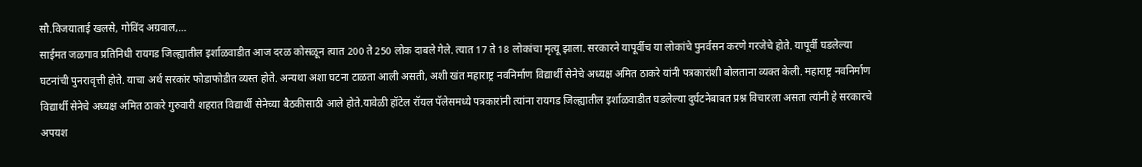सौ.विजयाताई खलसे, गोविंद अग्रवाल,…
साईमत जळगाव प्रतिनिधी रायगड जिल्ह्यातील इर्शाळवाडीत आज दरळ कोसळून त्यात 200 ते 250 लोक दाबले गेले. त्यात 17 ते 18 लोकांचा मृत्यू झाला. सरकारने यापूर्वीच या लोकांचे पुनर्वसन करणे गरजेचे होते. यापूर्वी घडलेल्या घटनांची पुनरावृत्ती होते. याचा अर्थ सरकांर फोडाफोडीत व्यस्त होते. अन्यथा अशा घटना टाळता आली असती, अशी खंत महाराष्ट्र नवनिर्माण विद्यार्थी सेनेचे अध्यक्ष अमित ठाकरे यांनी पत्रकारांशी बोलताना व्यक्त केली. महाराष्ट्र नवनिर्माण विद्यार्थी सेनेचे अध्यक्ष अमित ठाकरे गुरुवारी शहरात विद्यार्थी सेनेच्या बैठकीसाठी आले होते.यावेळी हॉटेल रॉयल पॅलेसमध्ये पत्रकारांनी त्यांना रायगड जिल्ह्यातील इर्शाळवाडीत घडलेल्या दुर्घटनेबाबत प्रश्न विचारला असता त्यांनी हे सरकारचे अपयश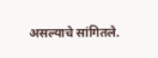असल्याचे सांगितले.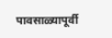पावसाळ्यापूर्वी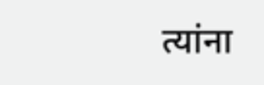त्यांना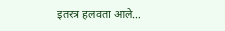इतरत्र हलवता आले…